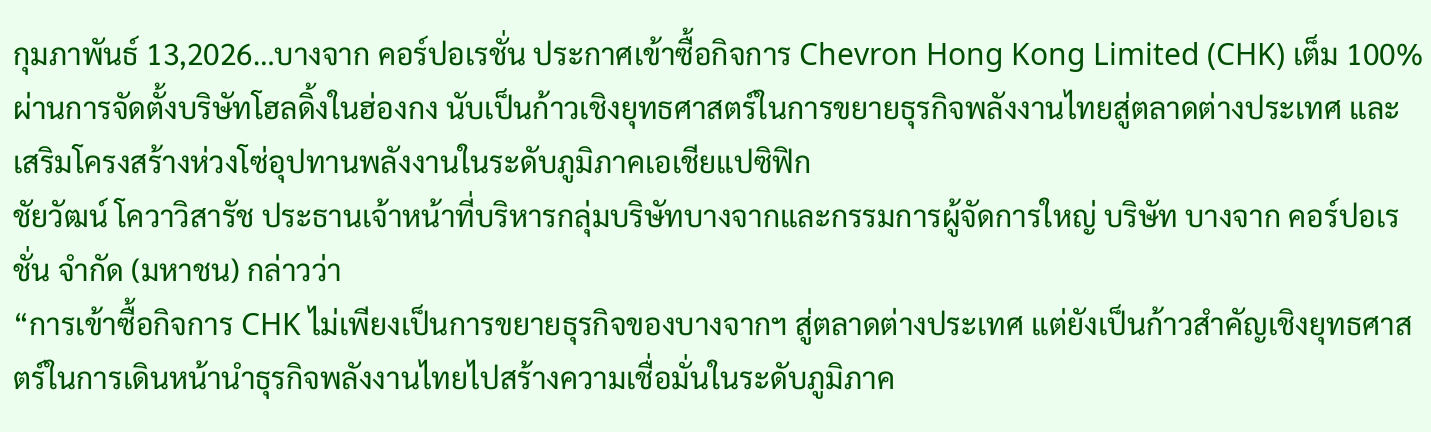กุมภาพันธ์ 13,2026…บางจาก คอร์ปอเรชั่น ประกาศเข้าซื้อกิจการ Chevron Hong Kong Limited (CHK) เต็ม 100% ผ่านการจัดตั้งบริษัทโฮลดิ้งในฮ่องกง นับเป็นก้าวเชิงยุทธศาสตร์ในการขยายธุรกิจพลังงานไทยสู่ตลาดต่างประเทศ และเสริมโครงสร้างห่วงโซ่อุปทานพลังงานในระดับภูมิภาคเอเชียแปซิฟิก
ชัยวัฒน์ โควาวิสารัช ประธานเจ้าหน้าที่บริหารกลุ่มบริษัทบางจากและกรรมการผู้จัดการใหญ่ บริษัท บางจาก คอร์ปอเรชั่น จำกัด (มหาชน) กล่าวว่า
“การเข้าซื้อกิจการ CHK ไม่เพียงเป็นการขยายธุรกิจของบางจากฯ สู่ตลาดต่างประเทศ แต่ยังเป็นก้าวสำคัญเชิงยุทธศาสตร์ในการเดินหน้านำธุรกิจพลังงานไทยไปสร้างความเชื่อมั่นในระดับภูมิภาค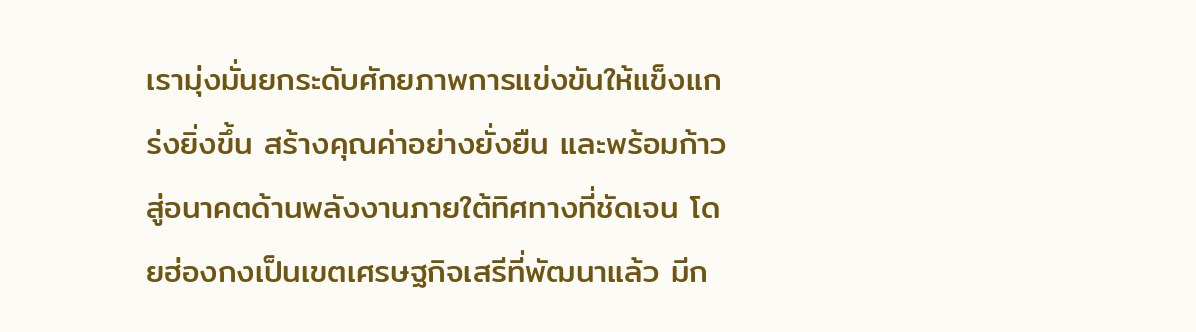เรามุ่งมั่นยกระดับศักยภาพการแข่งขันให้แข็งแกร่งยิ่งขึ้น สร้างคุณค่าอย่างยั่งยืน และพร้อมก้าวสู่อนาคตด้านพลังงานภายใต้ทิศทางที่ชัดเจน โดยฮ่องกงเป็นเขตเศรษฐกิจเสรีที่พัฒนาแล้ว มีก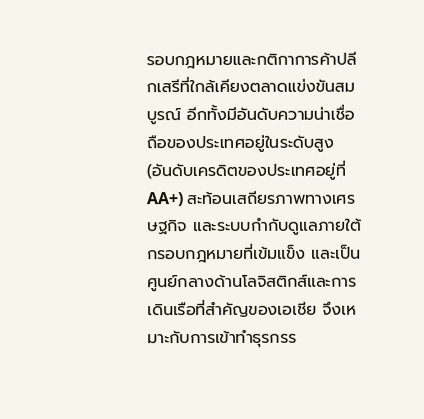รอบกฎหมายและกติกาการค้าปลีกเสรีที่ใกล้เคียงตลาดแข่งขันสมบูรณ์ อีกทั้งมีอันดับความน่าเชื่อถือของประเทศอยู่ในระดับสูง (อันดับเครดิตของประเทศอยู่ที่ AA+) สะท้อนเสถียรภาพทางเศรษฐกิจ และระบบกำกับดูแลภายใต้กรอบกฎหมายที่เข้มแข็ง และเป็นศูนย์กลางด้านโลจิสติกส์และการเดินเรือที่สำคัญของเอเชีย จึงเหมาะกับการเข้าทำธุรกรร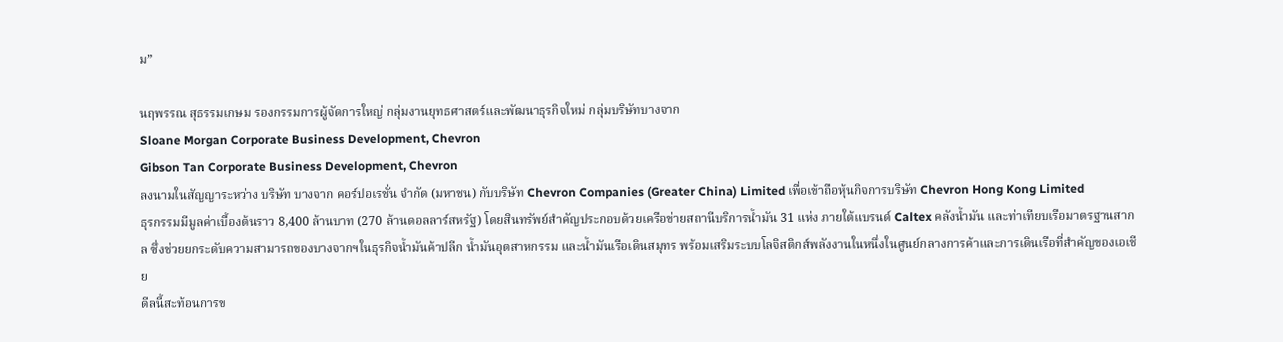ม”

นฤพรรณ สุธรรมเกษม รองกรรมการผู้จัดการใหญ่ กลุ่มงานยุทธศาสตร์และพัฒนาธุรกิจใหม่ กลุ่มบริษัทบางจาก
Sloane Morgan Corporate Business Development, Chevron
Gibson Tan Corporate Business Development, Chevron
ลงนามในสัญญาระหว่าง บริษัท บางจาก คอร์ปอเรชั่น จำกัด (มหาชน) กับบริษัท Chevron Companies (Greater China) Limited เพื่อเข้าถือหุ้นกิจการบริษัท Chevron Hong Kong Limited
ธุรกรรมมีมูลค่าเบื้องต้นราว 8,400 ล้านบาท (270 ล้านดอลลาร์สหรัฐ) โดยสินทรัพย์สำคัญประกอบด้วยเครือข่ายสถานีบริการน้ำมัน 31 แห่ง ภายใต้แบรนด์ Caltex คลังน้ำมัน และท่าเทียบเรือมาตรฐานสากล ซึ่งช่วยยกระดับความสามารถของบางจากฯในธุรกิจน้ำมันค้าปลีก น้ำมันอุตสาหกรรม และน้ำมันเรือเดินสมุทร พร้อมเสริมระบบโลจิสติกส์พลังงานในหนึ่งในศูนย์กลางการค้าและการเดินเรือที่สำคัญของเอเชีย
ดีลนี้สะท้อนการข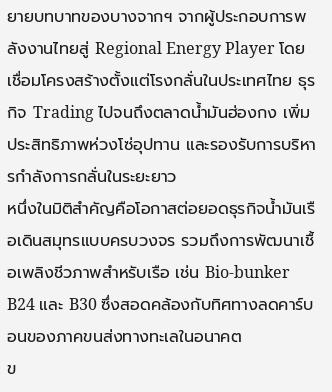ยายบทบาทของบางจากฯ จากผู้ประกอบการพลังงานไทยสู่ Regional Energy Player โดยเชื่อมโครงสร้างตั้งแต่โรงกลั่นในประเทศไทย ธุรกิจ Trading ไปจนถึงตลาดน้ำมันฮ่องกง เพิ่มประสิทธิภาพห่วงโซ่อุปทาน และรองรับการบริหารกำลังการกลั่นในระยะยาว
หนึ่งในมิติสำคัญคือโอกาสต่อยอดธุรกิจน้ำมันเรือเดินสมุทรแบบครบวงจร รวมถึงการพัฒนาเชื้อเพลิงชีวภาพสำหรับเรือ เช่น Bio-bunker B24 และ B30 ซึ่งสอดคล้องกับทิศทางลดคาร์บอนของภาคขนส่งทางทะเลในอนาคต
ข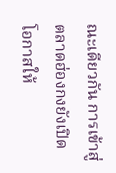ณะเดียวกัน การเข้าสู่ตลาดฮ่องกงยังเปิดโอกาสให้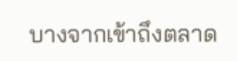บางจากเข้าถึงตลาด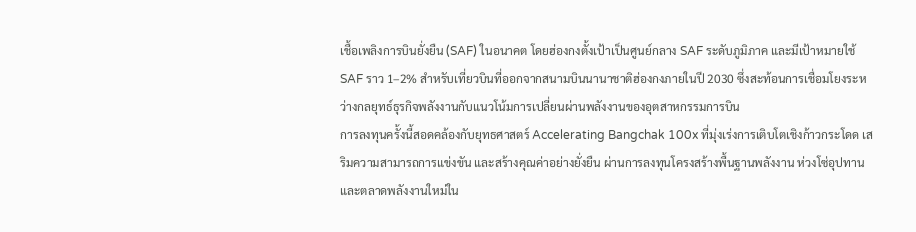เชื้อเพลิงการบินยั่งยืน (SAF) ในอนาคต โดยฮ่องกงตั้งเป้าเป็นศูนย์กลาง SAF ระดับภูมิภาค และมีเป้าหมายใช้ SAF ราว 1–2% สำหรับเที่ยวบินที่ออกจากสนามบินนานาชาติฮ่องกงภายในปี 2030 ซึ่งสะท้อนการเชื่อมโยงระหว่างกลยุทธ์ธุรกิจพลังงานกับแนวโน้มการเปลี่ยนผ่านพลังงานของอุตสาหกรรมการบิน
การลงทุนครั้งนี้สอดคล้องกับยุทธศาสตร์ Accelerating Bangchak 100x ที่มุ่งเร่งการเติบโตเชิงก้าวกระโดด เสริมความสามารถการแข่งขัน และสร้างคุณค่าอย่างยั่งยืน ผ่านการลงทุนโครงสร้างพื้นฐานพลังงาน ห่วงโซ่อุปทาน และตลาดพลังงานใหม่ใน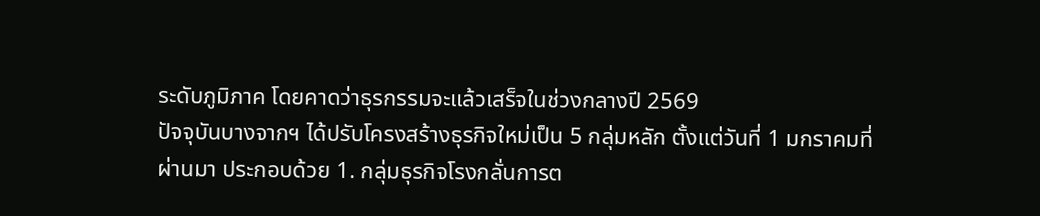ระดับภูมิภาค โดยคาดว่าธุรกรรมจะแล้วเสร็จในช่วงกลางปี 2569
ปัจจุบันบางจากฯ ได้ปรับโครงสร้างธุรกิจใหม่เป็น 5 กลุ่มหลัก ตั้งแต่วันที่ 1 มกราคมที่ผ่านมา ประกอบด้วย 1. กลุ่มธุรกิจโรงกลั่นการต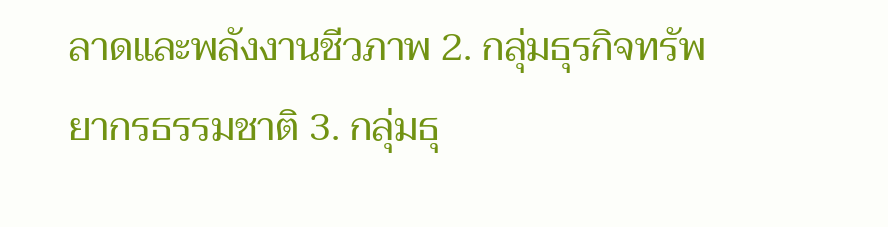ลาดและพลังงานชีวภาพ 2. กลุ่มธุรกิจทรัพยากรธรรมชาติ 3. กลุ่มธุ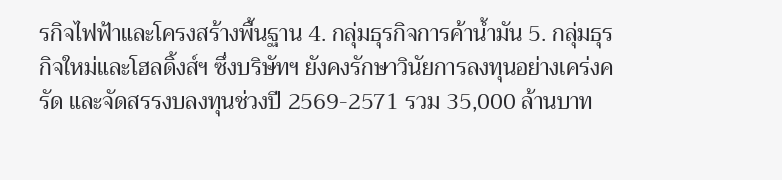รกิจไฟฟ้าและโครงสร้างพื้นฐาน 4. กลุ่มธุรกิจการค้าน้ำมัน 5. กลุ่มธุรกิจใหม่และโฮลดิ้งส์ฯ ซึ่งบริษัทฯ ยังคงรักษาวินัยการลงทุนอย่างเคร่งครัด และจัดสรรงบลงทุนช่วงปี 2569-2571 รวม 35,000 ล้านบาท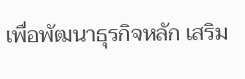เพื่อพัฒนาธุรกิจหลัก เสริม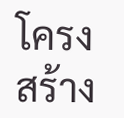โครงสร้าง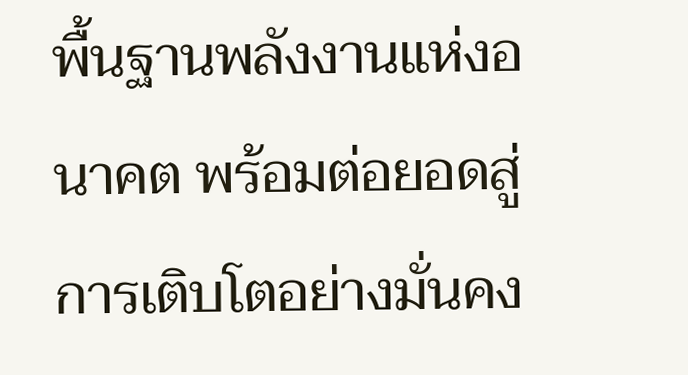พื้นฐานพลังงานแห่งอนาคต พร้อมต่อยอดสู่การเติบโตอย่างมั่นคง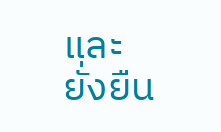และยั่งยืน